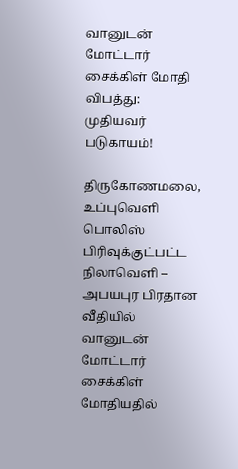வானுடன் மோட்டார் சைக்கிள் மோதி விபத்து: முதியவர் படுகாயம்!

திருகோணமலை, உப்புவெளி பொலிஸ் பிரிவுக்குட்பட்ட நிலாவெளி – அபயபுர பிரதான வீதியில் வானுடன் மோட்டார் சைக்கிள் மோதியதில்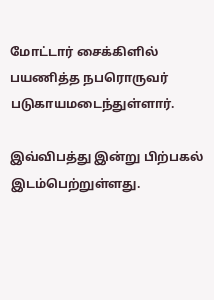மோட்டார் சைக்கிளில் பயணித்த நபரொருவர் படுகாயமடைந்துள்ளார்.

இவ்விபத்து இன்று பிற்பகல் இடம்பெற்றுள்ளது.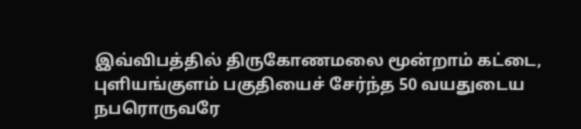இவ்விபத்தில் திருகோணமலை மூன்றாம் கட்டை, புளியங்குளம் பகுதியைச் சேர்ந்த 50 வயதுடைய நபரொருவரே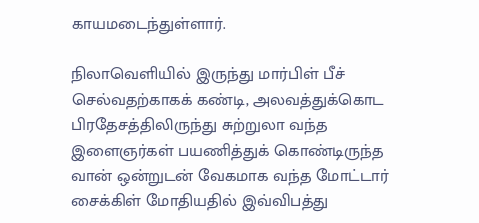காயமடைந்துள்ளார்.

நிலாவெளியில் இருந்து மார்பிள் பீச் செல்வதற்காகக் கண்டி, அலவத்துக்கொட பிரதேசத்திலிருந்து சுற்றுலா வந்த இளைஞர்கள் பயணித்துக் கொண்டிருந்த வான் ஒன்றுடன் வேகமாக வந்த மோட்டார் சைக்கிள் மோதியதில் இவ்விபத்து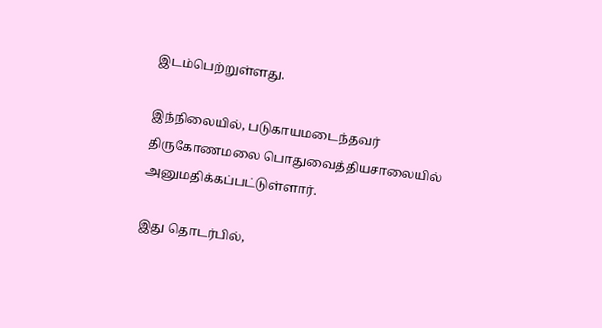இடம்பெற்றுள்ளது.

இந்நிலையில், படுகாயமடைந்தவர் திருகோணமலை பொதுவைத்தியசாலையில் அனுமதிக்கப்பட்டுள்ளார்.

இது தொடர்பில்,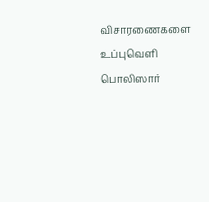விசாரணைகளை உப்புவெளி பொலிஸார்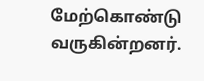மேற்கொண்டு வருகின்றனர்.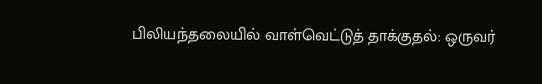பிலியந்தலையில் வாள்வெட்டுத் தாக்குதல்: ஒருவர்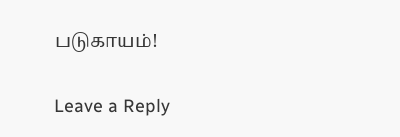படுகாயம்!

Leave a Reply